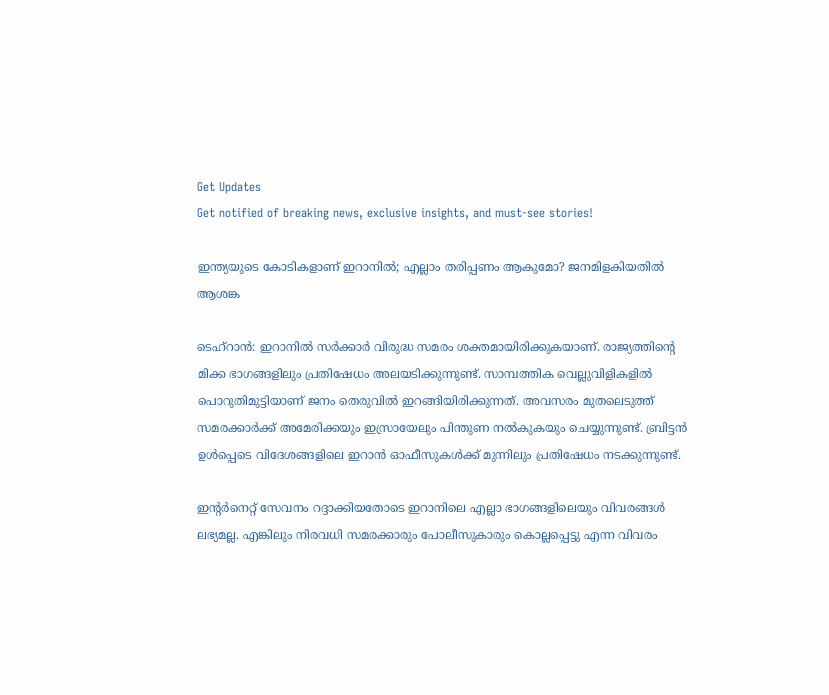Get Updates
Get notified of breaking news, exclusive insights, and must-see stories!

ഇന്ത്യയുടെ കോടികളാണ് ഇറാനില്‍; എല്ലാം തരിപ്പണം ആകുമോ? ജനമിളകിയതില്‍ ആശങ്ക

ടെഹ്‌റാന്‍: ഇറാനില്‍ സര്‍ക്കാര്‍ വിരുദ്ധ സമരം ശക്തമായിരിക്കുകയാണ്. രാജ്യത്തിന്റെ മിക്ക ഭാഗങ്ങളിലും പ്രതിഷേധം അലയടിക്കുന്നുണ്ട്. സാമ്പത്തിക വെല്ലുവിളികളില്‍ പൊറുതിമുട്ടിയാണ് ജനം തെരുവില്‍ ഇറങ്ങിയിരിക്കുന്നത്. അവസരം മുതലെടുത്ത് സമരക്കാര്‍ക്ക് അമേരിക്കയും ഇസ്രായേലും പിന്തുണ നല്‍കുകയും ചെയ്യുന്നുണ്ട്. ബ്രിട്ടന്‍ ഉള്‍പ്പെടെ വിദേശങ്ങളിലെ ഇറാന്‍ ഓഫീസുകള്‍ക്ക് മുന്നിലും പ്രതിഷേധം നടക്കുന്നുണ്ട്.

ഇന്റര്‍നെറ്റ് സേവനം റദ്ദാക്കിയതോടെ ഇറാനിലെ എല്ലാ ഭാഗങ്ങളിലെയും വിവരങ്ങള്‍ ലഭ്യമല്ല. എങ്കിലും നിരവധി സമരക്കാരും പോലീസുകാരും കൊല്ലപ്പെട്ടു എന്ന വിവരം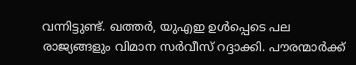വന്നിട്ടുണ്ട്. ഖത്തര്‍, യുഎഇ ഉള്‍പ്പെടെ പല രാജ്യങ്ങളും വിമാന സര്‍വീസ് റദ്ദാക്കി. പൗരന്മാര്‍ക്ക്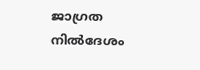ജാഗ്രത നില്‍ദേശം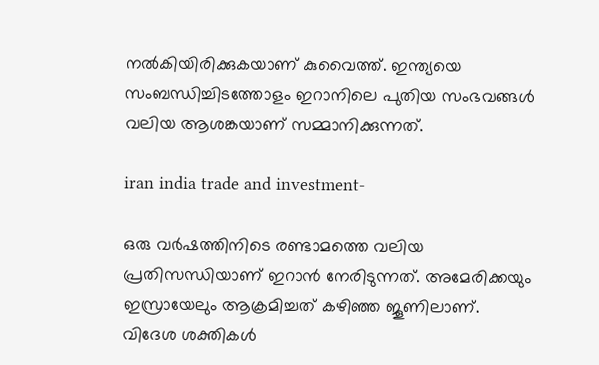നല്‍കിയിരിക്കുകയാണ് കുവൈത്ത്. ഇന്ത്യയെ സംബന്ധിച്ചിടത്തോളം ഇറാനിലെ പുതിയ സംഭവങ്ങള്‍ വലിയ ആശങ്കയാണ് സമ്മാനിക്കുന്നത്.

iran india trade and investment-

ഒരു വര്‍ഷത്തിനിടെ രണ്ടാമത്തെ വലിയ പ്രതിസന്ധിയാണ് ഇറാന്‍ നേരിടുന്നത്. അമേരിക്കയും ഇസ്രായേലും ആക്രമിച്ചത് കഴിഞ്ഞ ജൂണിലാണ്. വിദേശ ശക്തികള്‍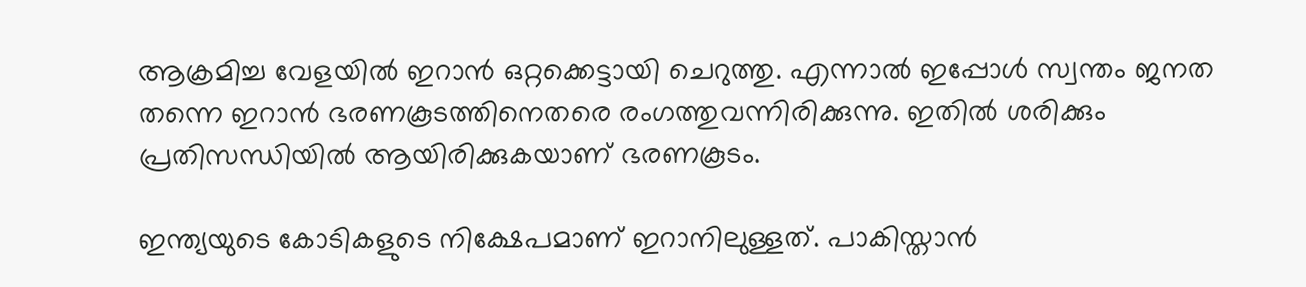ആക്രമിച്ച വേളയില്‍ ഇറാന്‍ ഒറ്റക്കെട്ടായി ചെറുത്തു. എന്നാല്‍ ഇപ്പോള്‍ സ്വന്തം ജനത തന്നെ ഇറാന്‍ ഭരണകൂടത്തിനെതരെ രംഗത്തുവന്നിരിക്കുന്നു. ഇതില്‍ ശരിക്കും പ്രതിസന്ധിയില്‍ ആയിരിക്കുകയാണ് ഭരണകൂടം.

ഇന്ത്യയുടെ കോടികളുടെ നിക്ഷേപമാണ് ഇറാനിലുള്ളത്. പാകിസ്താന്‍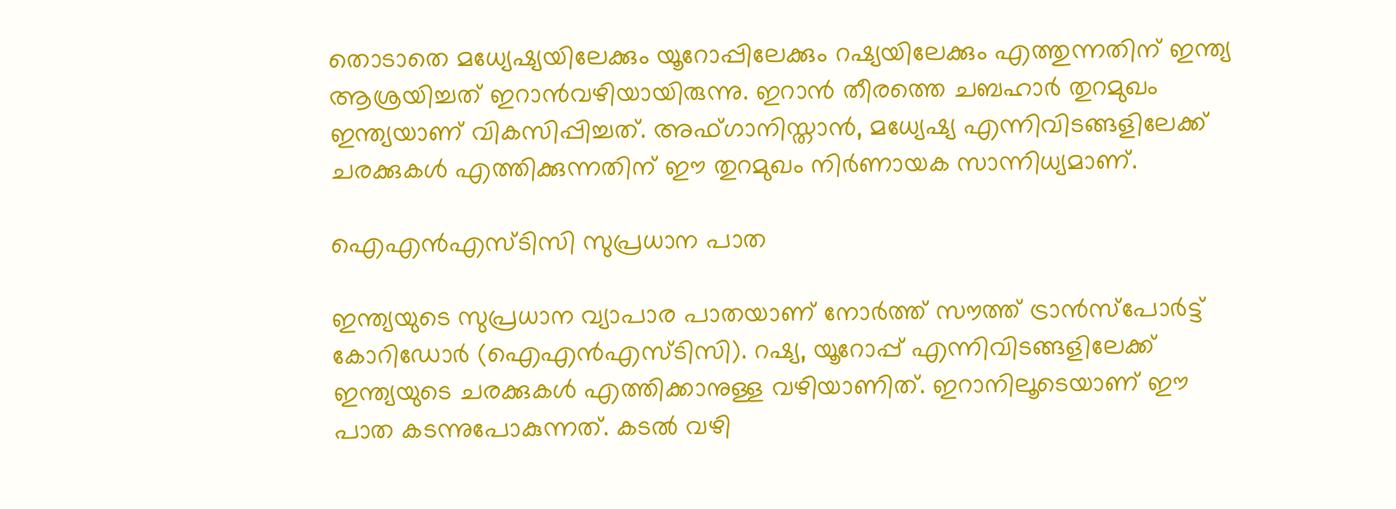തൊടാതെ മധ്യേഷ്യയിലേക്കും യൂറോപ്പിലേക്കും റഷ്യയിലേക്കും എത്തുന്നതിന് ഇന്ത്യ ആശ്രയിച്ചത് ഇറാന്‍വഴിയായിരുന്നു. ഇറാന്‍ തീരത്തെ ചബഹാര്‍ തുറമുഖം ഇന്ത്യയാണ് വികസിപ്പിച്ചത്. അഫ്ഗാനിസ്താന്‍, മധ്യേഷ്യ എന്നിവിടങ്ങളിലേക്ക് ചരക്കുകള്‍ എത്തിക്കുന്നതിന് ഈ തുറമുഖം നിര്‍ണായക സാന്നിധ്യമാണ്.

ഐഎന്‍എസ്ടിസി സുപ്രധാന പാത

ഇന്ത്യയുടെ സുപ്രധാന വ്യാപാര പാതയാണ് നോര്‍ത്ത് സൗത്ത് ട്രാന്‍സ്‌പോര്‍ട്ട് കോറിഡോര്‍ (ഐഎന്‍എസ്ടിസി). റഷ്യ, യൂറോപ്പ് എന്നിവിടങ്ങളിലേക്ക് ഇന്ത്യയുടെ ചരക്കുകള്‍ എത്തിക്കാനുള്ള വഴിയാണിത്. ഇറാനിലൂടെയാണ് ഈ പാത കടന്നുപോകുന്നത്. കടല്‍ വഴി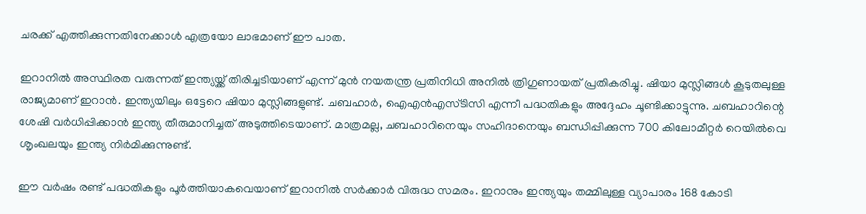ചരക്ക് എത്തിക്കുന്നതിനേക്കാള്‍ എത്രയോ ലാഭമാണ് ഈ പാത.

ഇറാനില്‍ അസ്ഥിരത വരുന്നത് ഇന്ത്യയ്ക്ക് തിരിച്ചടിയാണ് എന്ന് മുന്‍ നയതന്ത്ര പ്രതിനിധി അനില്‍ ത്രിഗുണായത് പ്രതികരിച്ചു. ഷിയാ മുസ്ലിങ്ങള്‍ കൂടുതലുള്ള രാജ്യമാണ് ഇറാന്‍. ഇന്ത്യയിലും ഒട്ടേറെ ഷിയാ മുസ്ലിങ്ങളുണ്ട്. ചബഹാര്‍, ഐഎന്‍എസ്ടിസി എന്നീ പദ്ധതികളും അദ്ദേഹം ചൂണ്ടിക്കാട്ടുന്നു. ചബഹാറിന്റെ ശേഷി വര്‍ധിപ്പിക്കാന്‍ ഇന്ത്യ തീരുമാനിച്ചത് അടുത്തിടെയാണ്. മാത്രമല്ല, ചബഹാറിനെയും സഹിദാനെയും ബന്ധിപ്പിക്കുന്ന 700 കിലോമീറ്റര്‍ റെയില്‍വെ ശൃംഖലയും ഇന്ത്യ നിര്‍മിക്കുന്നുണ്ട്.

ഈ വര്‍ഷം രണ്ട് പദ്ധതികളും പൂര്‍ത്തിയാകവെയാണ് ഇറാനില്‍ സര്‍ക്കാര്‍ വിരുദ്ധ സമരം. ഇറാനും ഇന്ത്യയും തമ്മിലുള്ള വ്യാപാരം 168 കോടി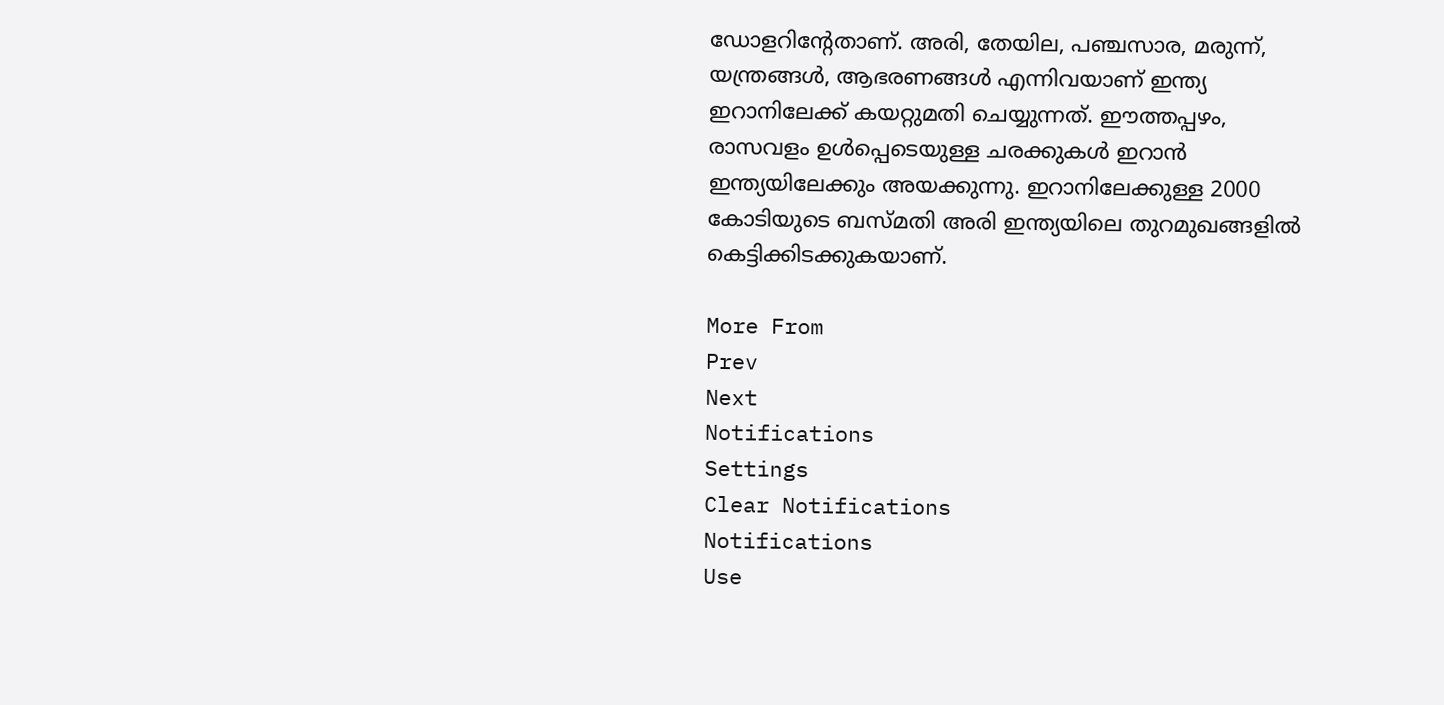ഡോളറിന്റേതാണ്. അരി, തേയില, പഞ്ചസാര, മരുന്ന്, യന്ത്രങ്ങള്‍, ആഭരണങ്ങള്‍ എന്നിവയാണ് ഇന്ത്യ ഇറാനിലേക്ക് കയറ്റുമതി ചെയ്യുന്നത്. ഈത്തപ്പഴം, രാസവളം ഉള്‍പ്പെടെയുള്ള ചരക്കുകള്‍ ഇറാന്‍ ഇന്ത്യയിലേക്കും അയക്കുന്നു. ഇറാനിലേക്കുള്ള 2000 കോടിയുടെ ബസ്മതി അരി ഇന്ത്യയിലെ തുറമുഖങ്ങളില്‍ കെട്ടിക്കിടക്കുകയാണ്.

More From
Prev
Next
Notifications
Settings
Clear Notifications
Notifications
Use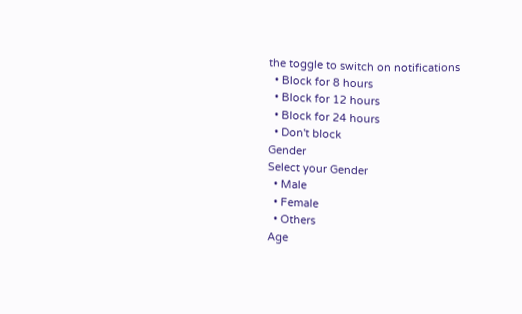the toggle to switch on notifications
  • Block for 8 hours
  • Block for 12 hours
  • Block for 24 hours
  • Don't block
Gender
Select your Gender
  • Male
  • Female
  • Others
Age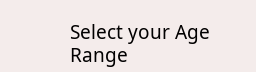Select your Age Range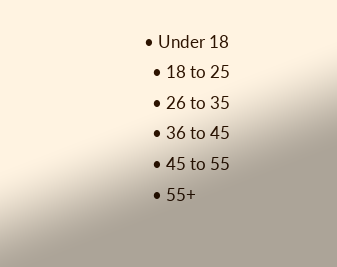• Under 18
  • 18 to 25
  • 26 to 35
  • 36 to 45
  • 45 to 55
  • 55+